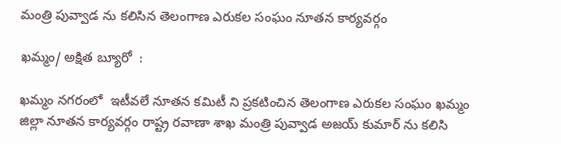మంత్రి పువ్వాడ ను కలిసిన తెలంగాణ ఎరుకల సంఘం నూతన కార్యవర్గం

ఖమ్మం/ అక్షిత బ్యూరో  :

ఖమ్మం నగరంలో  ఇటీవలే నూతన కమిటీ ని ప్రకటించిన తెలంగాణ ఎరుకల సంఘం ఖమ్మం జిల్లా నూతన కార్యవర్గం రాష్ట్ర రవాణా శాఖ మంత్రి పువ్వాడ అజయ్ కుమార్ ను కలిసి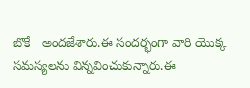బొకే   అందజేశారు.ఈ సందర్భంగా వారి యొక్క సమస్యలను విన్నవించుకున్నారు.ఈ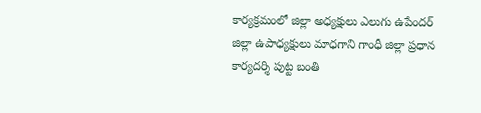కార్యక్రమంలో జిల్లా అధ్యక్షులు ఎలుగు ఉపేందర్ జిల్లా ఉపాధ్యక్షులు మాధగాని గాంధీ జిల్లా ప్రధాన కార్యదర్శి పుట్ట బంతి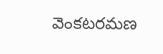వెంకటరమణ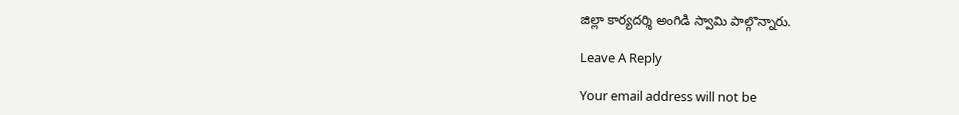జిల్లా కార్యదర్శి అంగిడి స్వామి పాల్గొన్నారు.

Leave A Reply

Your email address will not be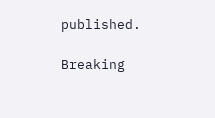published.

Breaking